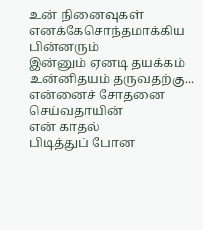உன் நினைவுகள் எனக்கேசொந்தமாக்கிய பின்னரும்
இன்னும் ஏனடி தயக்கம்
உன்னிதயம் தருவதற்கு...
என்னைச் சோதனை செய்வதாயின்
என் காதல்
பிடித்துப் போன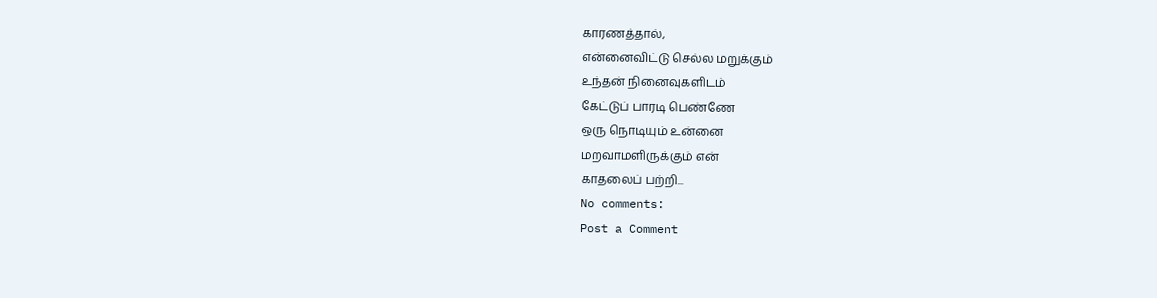காரணத்தால்,
என்னைவிட்டு செல்ல மறுக்கும்
உந்தன் நினைவுகளிடம்
கேட்டுப் பாரடி பெண்ணே
ஒரு நொடியும் உன்னை
மறவாமளிருக்கும் என்
காதலைப் பற்றி...
No comments:
Post a Comment